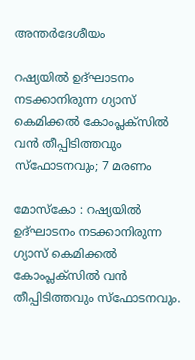അന്തർദേശീയം

റഷ്യയിൽ ഉദ്ഘാടനം നടക്കാനിരുന്ന ഗ്യാസ് കെമിക്കൽ കോംപ്ലക്സിൽ വൻ തീപ്പിടിത്തവും സ്ഫോടനവും; 7 മരണം

മോസ്‌കോ : റഷ്യയിൽ ഉദ്ഘാടനം നടക്കാനിരുന്ന ഗ്യാസ് കെമിക്കൽ കോംപ്ലക്സിൽ വൻ തീപ്പിടിത്തവും സ്ഫോടനവും.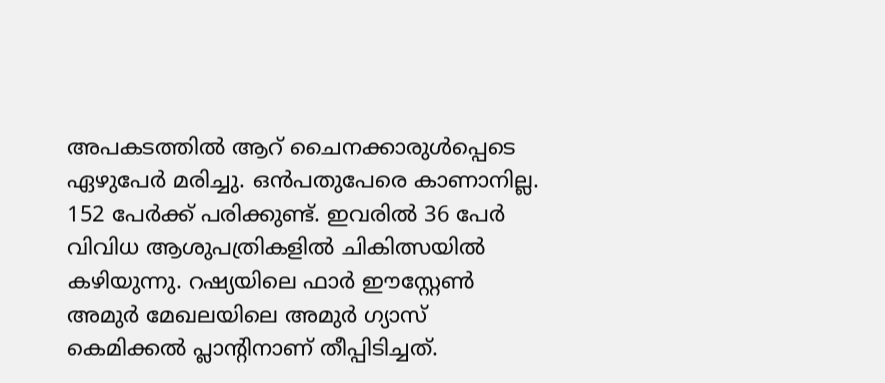അപകടത്തിൽ ആറ് ചൈനക്കാരുൾപ്പെടെ ഏഴുപേർ മരിച്ചു. ഒൻപതുപേരെ കാണാനില്ല. 152 പേർക്ക് പരിക്കുണ്ട്. ഇവരിൽ 36 പേർ വിവിധ ആശുപത്രികളിൽ ചികിത്സയിൽ കഴിയുന്നു. റഷ്യയിലെ ഫാർ ഈസ്റ്റേൺ അമുർ മേഖലയിലെ അമുർ ഗ്യാസ് കെമിക്കൽ പ്ലാന്റിനാണ് തീപ്പിടിച്ചത്.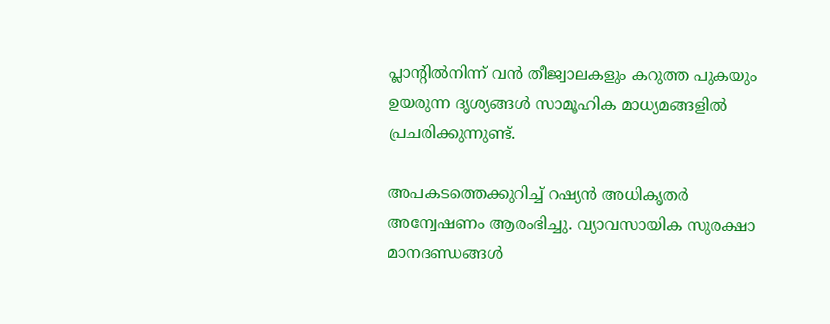പ്ലാന്റിൽനിന്ന് വൻ തീജ്വാലകളും കറുത്ത പുകയും ഉയരുന്ന ദൃശ്യങ്ങൾ സാമൂഹിക മാധ്യമങ്ങളിൽ പ്രചരിക്കുന്നുണ്ട്.

അപകടത്തെക്കുറിച്ച് റഷ്യൻ അധികൃതർ അന്വേഷണം ആരംഭിച്ചു. വ്യാവസായിക സുരക്ഷാ മാനദണ്ഡങ്ങൾ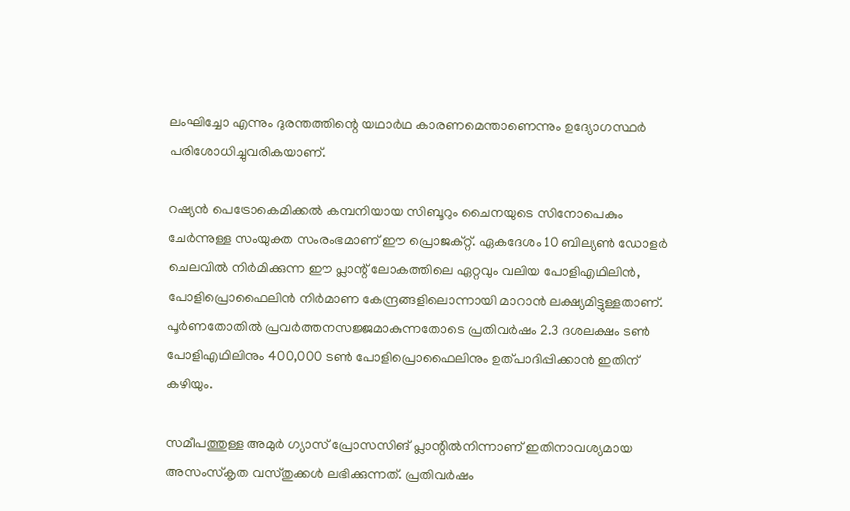ലംഘിച്ചോ എന്നും ദുരന്തത്തിന്റെ യഥാർഥ കാരണമെന്താണെന്നും ഉദ്യോഗസ്ഥർ പരിശോധിച്ചുവരികയാണ്.

റഷ്യൻ പെട്രോകെമിക്കൽ കമ്പനിയായ സിബൂറും ചൈനയുടെ സിനോപെകും ചേർന്നുള്ള സംയുക്ത സംരംഭമാണ് ഈ പ്രൊജക്റ്റ്. ഏകദേശം 10 ബില്യൺ ഡോളർ ചെലവിൽ നിർമിക്കുന്ന ഈ പ്ലാന്റ് ലോകത്തിലെ ഏറ്റവും വലിയ പോളിഎഥിലിൻ, പോളിപ്രൊഫൈലിൻ നിർമാണ കേന്ദ്രങ്ങളിലൊന്നായി മാറാൻ ലക്ഷ്യമിട്ടുള്ളതാണ്. പൂർണതോതിൽ പ്രവർത്തനസജ്ജമാകുന്നതോടെ പ്രതിവർഷം 2.3 ദശലക്ഷം ടൺ പോളിഎഥിലിനും 400,000 ടൺ പോളിപ്രൊഫൈലിനും ഉത്പാദിപ്പിക്കാൻ ഇതിന് കഴിയും.

സമീപത്തുള്ള അമുർ ഗ്യാസ് പ്രോസസിങ് പ്ലാന്റിൽനിന്നാണ് ഇതിനാവശ്യമായ അസംസ്‌കൃത വസ്തുക്കൾ ലഭിക്കുന്നത്. പ്രതിവർഷം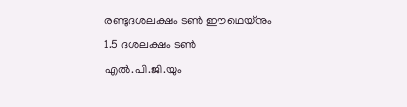രണ്ടുദശലക്ഷം ടൺ ഈഥെയ്‌നും 1.5 ദശലക്ഷം ടൺ എൽ.പി.ജി.യും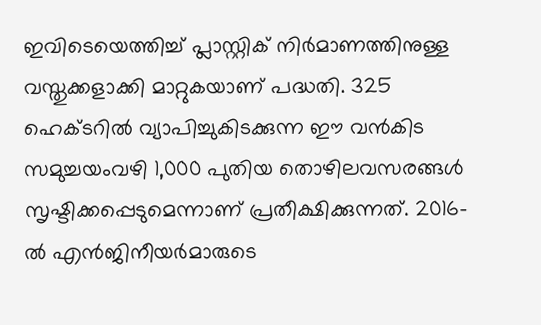ഇവിടെയെത്തിച്ച് പ്ലാസ്റ്റിക് നിർമാണത്തിനുള്ള വസ്തുക്കളാക്കി മാറ്റുകയാണ് പദ്ധതി. 325 ഹെക്ടറിൽ വ്യാപിച്ചുകിടക്കുന്ന ഈ വൻകിട സമുച്ചയംവഴി 1,000 പുതിയ തൊഴിലവസരങ്ങൾ സൃഷ്ടിക്കപ്പെടുമെന്നാണ് പ്രതീക്ഷിക്കുന്നത്. 2016-ൽ എൻജിനീയർമാരുടെ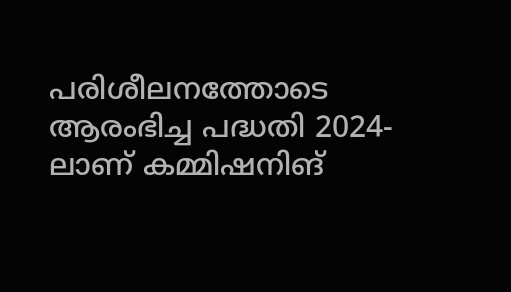പരിശീലനത്തോടെ ആരംഭിച്ച പദ്ധതി 2024-ലാണ് കമ്മിഷനിങ്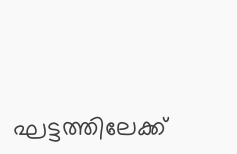ഘട്ടത്തിലേക്ക്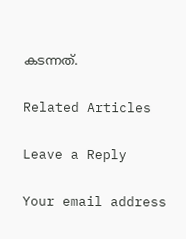കടന്നത്.

Related Articles

Leave a Reply

Your email address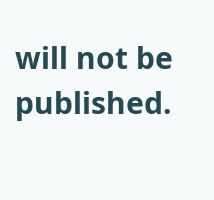will not be published.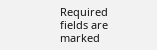Required fields are marked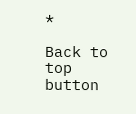*

Back to top button